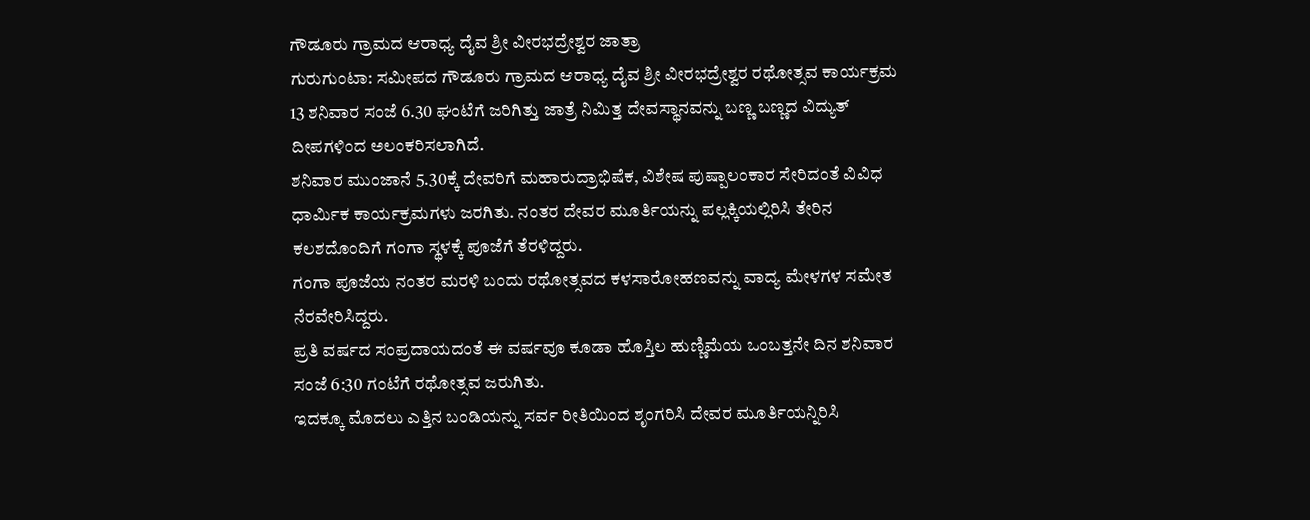ಗೌಡೂರು ಗ್ರಾಮದ ಆರಾಧ್ಯ ದೈವ ಶ್ರೀ ವೀರಭದ್ರೇಶ್ವರ ಜಾತ್ರಾ
ಗುರುಗುಂಟಾ: ಸಮೀಪದ ಗೌಡೂರು ಗ್ರಾಮದ ಆರಾಧ್ಯ ದೈವ ಶ್ರೀ ವೀರಭದ್ರೇಶ್ವರ ರಥೋತ್ಸವ ಕಾರ್ಯಕ್ರಮ 13 ಶನಿವಾರ ಸಂಜೆ 6.30 ಘಂಟೆಗೆ ಜರಿಗಿತ್ತು ಜಾತ್ರೆ ನಿಮಿತ್ತ ದೇವಸ್ಥಾನವನ್ನು ಬಣ್ಣ ಬಣ್ಣದ ವಿದ್ಯುತ್ ದೀಪಗಳಿಂದ ಅಲಂಕರಿಸಲಾಗಿದೆ.
ಶನಿವಾರ ಮುಂಜಾನೆ 5.30ಕ್ಕೆ ದೇವರಿಗೆ ಮಹಾರುದ್ರಾಭಿಷೆಕ, ವಿಶೇಷ ಪುಷ್ಪಾಲಂಕಾರ ಸೇರಿದಂತೆ ವಿವಿಧ ಧಾರ್ಮಿಕ ಕಾರ್ಯಕ್ರಮಗಳು ಜರಗಿತು. ನಂತರ ದೇವರ ಮೂರ್ತಿಯನ್ನು ಪಲ್ಲಕ್ಕಿಯಲ್ಲಿರಿಸಿ ತೇರಿನ ಕಲಶದೊಂದಿಗೆ ಗಂಗಾ ಸ್ಥಳಕ್ಕೆ ಪೂಜೆಗೆ ತೆರಳಿದ್ದರು.
ಗಂಗಾ ಪೂಜೆಯ ನಂತರ ಮರಳಿ ಬಂದು ರಥೋತ್ಸವದ ಕಳಸಾರೋಹಣವನ್ನು ವಾದ್ಯ ಮೇಳಗಳ ಸಮೇತ ನೆರವೇರಿಸಿದ್ದರು.
ಪ್ರತಿ ವರ್ಷದ ಸಂಪ್ರದಾಯದಂತೆ ಈ ವರ್ಷವೂ ಕೂಡಾ ಹೊಸ್ತಿಲ ಹುಣ್ಣಿಮೆಯ ಒಂಬತ್ತನೇ ದಿನ ಶನಿವಾರ ಸಂಜೆ 6:30 ಗಂಟೆಗೆ ರಥೋತ್ಸವ ಜರುಗಿತು.
ಇದಕ್ಕೂ ಮೊದಲು ಎತ್ತಿನ ಬಂಡಿಯನ್ನು ಸರ್ವ ರೀತಿಯಿಂದ ಶೃಂಗರಿಸಿ ದೇವರ ಮೂರ್ತಿಯನ್ನಿರಿಸಿ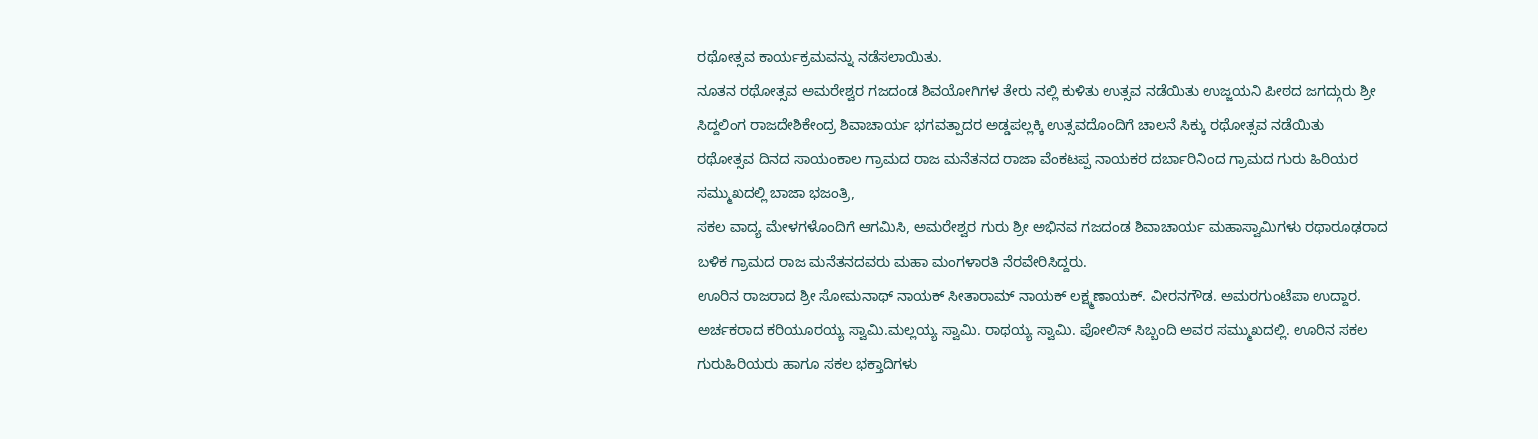ರಥೋತ್ಸವ ಕಾರ್ಯಕ್ರಮವನ್ನು ನಡೆಸಲಾಯಿತು.
ನೂತನ ರಥೋತ್ಸವ ಅಮರೇಶ್ವರ ಗಜದಂಡ ಶಿವಯೋಗಿಗಳ ತೇರು ನಲ್ಲಿ ಕುಳಿತು ಉತ್ಸವ ನಡೆಯಿತು ಉಜ್ಜಯನಿ ಪೀಠದ ಜಗದ್ಗುರು ಶ್ರೀ ಸಿದ್ದಲಿಂಗ ರಾಜದೇಶಿಕೇಂದ್ರ ಶಿವಾಚಾರ್ಯ ಭಗವತ್ಪಾದರ ಅಡ್ಡಪಲ್ಲಕ್ಕಿ ಉತ್ಸವದೊಂದಿಗೆ ಚಾಲನೆ ಸಿಕ್ಕು ರಥೋತ್ಸವ ನಡೆಯಿತು
ರಥೋತ್ಸವ ದಿನದ ಸಾಯಂಕಾಲ ಗ್ರಾಮದ ರಾಜ ಮನೆತನದ ರಾಜಾ ವೆಂಕಟಪ್ಪ ನಾಯಕರ ದರ್ಬಾರಿನಿಂದ ಗ್ರಾಮದ ಗುರು ಹಿರಿಯರ ಸಮ್ಮುಖದಲ್ಲಿ ಬಾಜಾ ಭಜಂತ್ರಿ,
ಸಕಲ ವಾದ್ಯ ಮೇಳಗಳೊಂದಿಗೆ ಆಗಮಿಸಿ, ಅಮರೇಶ್ವರ ಗುರು ಶ್ರೀ ಅಭಿನವ ಗಜದಂಡ ಶಿವಾಚಾರ್ಯ ಮಹಾಸ್ವಾಮಿಗಳು ರಥಾರೂಢರಾದ ಬಳಿಕ ಗ್ರಾಮದ ರಾಜ ಮನೆತನದವರು ಮಹಾ ಮಂಗಳಾರತಿ ನೆರವೇರಿಸಿದ್ದರು.
ಊರಿನ ರಾಜರಾದ ಶ್ರೀ ಸೋಮನಾಥ್ ನಾಯಕ್ ಸೀತಾರಾಮ್ ನಾಯಕ್ ಲಕ್ಷ್ಮಣಾಯಕ್. ವೀರನಗೌಡ. ಅಮರಗುಂಟೆಪಾ ಉದ್ದಾರ. ಅರ್ಚಕರಾದ ಕರಿಯೂರಯ್ಯ ಸ್ವಾಮಿ.ಮಲ್ಲಯ್ಯ ಸ್ವಾಮಿ. ರಾಥಯ್ಯ ಸ್ವಾಮಿ. ಪೋಲಿಸ್ ಸಿಬ್ಬಂದಿ ಅವರ ಸಮ್ಮುಖದಲ್ಲಿ. ಊರಿನ ಸಕಲ ಗುರುಹಿರಿಯರು ಹಾಗೂ ಸಕಲ ಭಕ್ತಾದಿಗಳು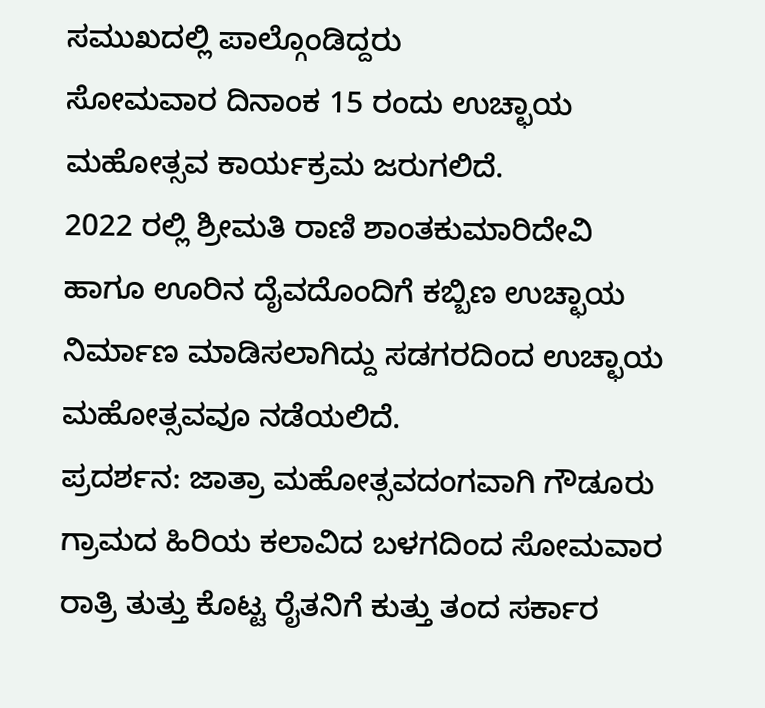ಸಮುಖದಲ್ಲಿ ಪಾಲ್ಗೊಂಡಿದ್ದರು
ಸೋಮವಾರ ದಿನಾಂಕ 15 ರಂದು ಉಚ್ಛಾಯ ಮಹೋತ್ಸವ ಕಾರ್ಯಕ್ರಮ ಜರುಗಲಿದೆ.
2022 ರಲ್ಲಿ ಶ್ರೀಮತಿ ರಾಣಿ ಶಾಂತಕುಮಾರಿದೇವಿ ಹಾಗೂ ಊರಿನ ದೈವದೊಂದಿಗೆ ಕಬ್ಬಿಣ ಉಚ್ಛಾಯ ನಿರ್ಮಾಣ ಮಾಡಿಸಲಾಗಿದ್ದು ಸಡಗರದಿಂದ ಉಚ್ಛಾಯ ಮಹೋತ್ಸವವೂ ನಡೆಯಲಿದೆ.
ಪ್ರದರ್ಶನ: ಜಾತ್ರಾ ಮಹೋತ್ಸವದಂಗವಾಗಿ ಗೌಡೂರು ಗ್ರಾಮದ ಹಿರಿಯ ಕಲಾವಿದ ಬಳಗದಿಂದ ಸೋಮವಾರ ರಾತ್ರಿ ತುತ್ತು ಕೊಟ್ಟ ರೈತನಿಗೆ ಕುತ್ತು ತಂದ ಸರ್ಕಾರ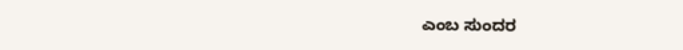ಎಂಬ ಸುಂದರ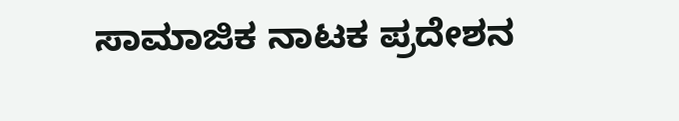ಸಾಮಾಜಿಕ ನಾಟಕ ಪ್ರದೇಶನ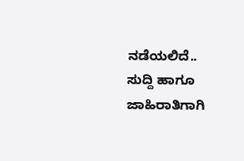ನಡೆಯಲಿದೆ..
ಸುದ್ದಿ ಹಾಗೂ ಜಾಹಿರಾತಿಗಾಗಿ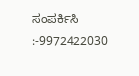ಸಂಪರ್ಕಿಸಿ :-9972422030